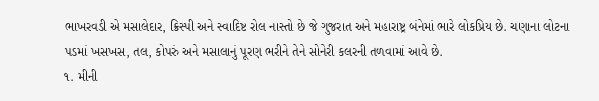ભાખરવડી એ મસાલેદાર, ક્રિસ્પી અને સ્વાદિષ્ટ રોલ નાસ્તો છે જે ગુજરાત અને મહારાષ્ટ્ર બંનેમાં ભારે લોકપ્રિય છે. ચણાના લોટના પડમાં ખસખસ, તલ, કોપરું અને મસાલાનું પૂરણ ભરીને તેને સોનેરી કલરની તળવામાં આવે છે.
૧. મીની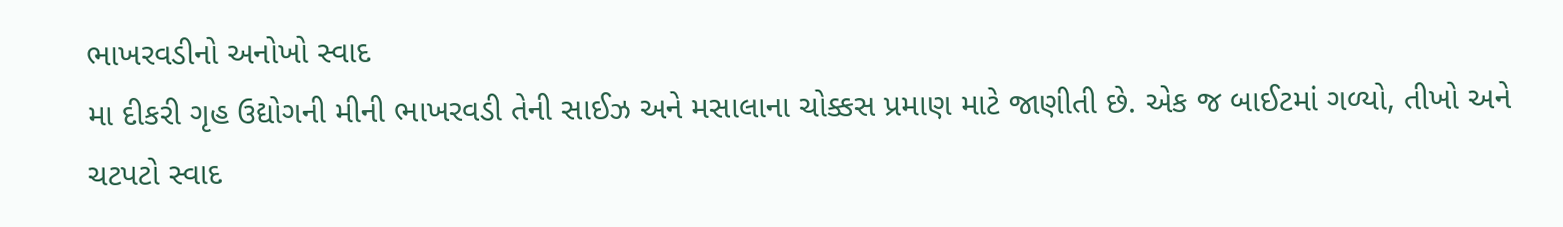ભાખરવડીનો અનોખો સ્વાદ
મા દીકરી ગૃહ ઉદ્યોગની મીની ભાખરવડી તેની સાઈઝ અને મસાલાના ચોક્કસ પ્રમાણ માટે જાણીતી છે. એક જ બાઈટમાં ગળ્યો, તીખો અને ચટપટો સ્વાદ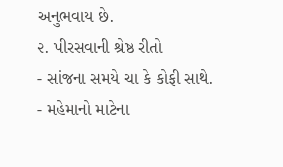અનુભવાય છે.
૨. પીરસવાની શ્રેષ્ઠ રીતો
- સાંજના સમયે ચા કે કોફી સાથે.
- મહેમાનો માટેના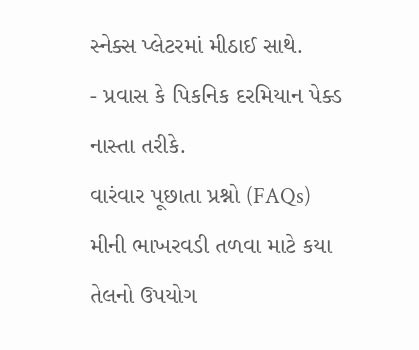સ્નેક્સ પ્લેટરમાં મીઠાઈ સાથે.
- પ્રવાસ કે પિકનિક દરમિયાન પેક્ડ નાસ્તા તરીકે.
વારંવાર પૂછાતા પ્રશ્નો (FAQs)
મીની ભાખરવડી તળવા માટે કયા તેલનો ઉપયોગ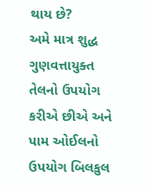થાય છે?
અમે માત્ર શુદ્ધ ગુણવત્તાયુક્ત તેલનો ઉપયોગ કરીએ છીએ અને પામ ઓઈલનો ઉપયોગ બિલકુલ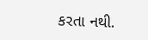કરતા નથી.